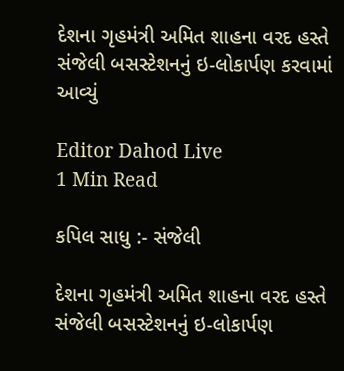દેશના ગૃહમંત્રી અમિત શાહના વરદ હસ્તે સંજેલી બસસ્ટેશનનું ઇ-લોકાર્પણ કરવામાં આવ્યું

Editor Dahod Live
1 Min Read

કપિલ સાધુ :- સંજેલી

દેશના ગૃહમંત્રી અમિત શાહના વરદ હસ્તે સંજેલી બસસ્ટેશનનું ઇ-લોકાર્પણ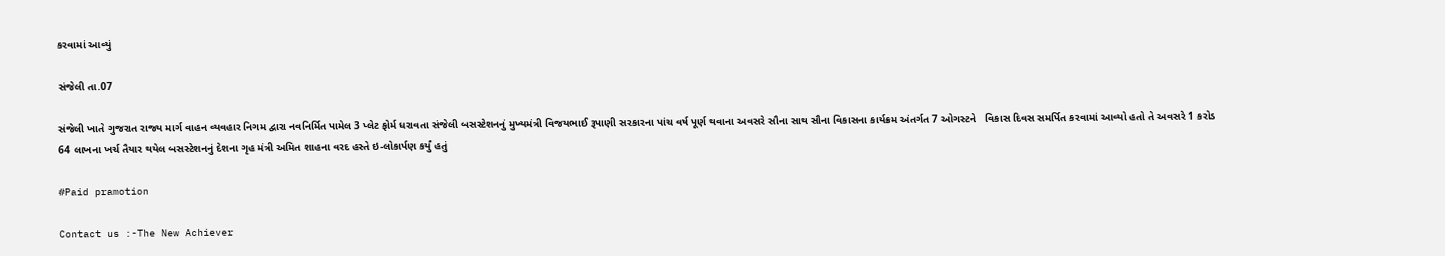કરવામાં આવ્યું

સંજેલી તા.07

સંજેલી ખાતે ગુજરાત રાજ્ય માર્ગ વાહન વ્યવહાર નિગમ દ્વારા નવનિર્મિત પામેલ 3 પ્લેટ ફોર્મ ધરાવતા સંજેલી બસસ્ટેશનનું મુખ્યમંત્રી વિજયભાઈ રૂપાણી સરકારના પાંચ વર્ષ પૂર્ણ થવાના અવસરે સૌના સાથ સૌના વિકાસના કાર્યક્રમ અંતર્ગત 7 ઓગસ્ટને   વિકાસ દિવસ સમર્પિત કરવામાં આવ્યો હતો તે અવસરે 1 કરોડ 64 લાખના ખર્ચ તૈયાર થયેલ બસસ્ટેશનનું દેશના ગૃહ મંત્રી અમિત શાહના વરદ હસ્તે ઇ-લોકાર્પણ કર્યું હતું

#Paid pramotion

Contact us :-The New Achiever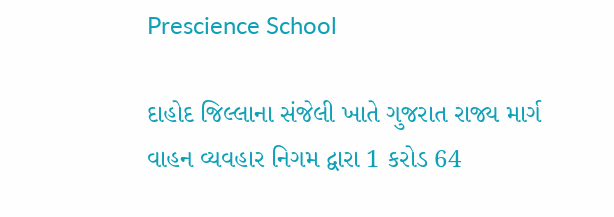Prescience School

દાહોદ જિલ્લાના સંજેલી ખાતે ગુજરાત રાજ્ય માર્ગ વાહન વ્યવહાર નિગમ દ્વારા 1 કરોડ 64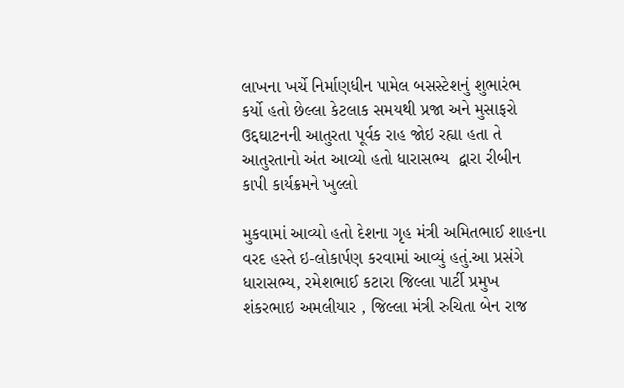લાખના ખર્ચે નિર્માણધીન પામેલ બસસ્ટેશનું શુભારંભ કર્યો હતો છેલ્લા કેટલાક સમયથી પ્રજા અને મુસાફરો ઉદ્દઘાટનની આતુરતા પૂર્વક રાહ જોઇ રહ્યા હતા તે આતુરતાનો અંત આવ્યો હતો ધારાસભ્ય  દ્વારા રીબીન કાપી કાર્યક્રમને ખુલ્લો

મુકવામાં આવ્યો હતો દેશના ગૃહ મંત્રી અમિતભાઈ શાહના વરદ હસ્તે ઇ-લોકાર્પણ કરવામાં આવ્યું હતું.આ પ્રસંગે ધારાસભ્ય, રમેશભાઈ કટારા જિલ્લા પાર્ટી પ્રમુખ શંકરભાઇ અમલીયાર , જિલ્લા મંત્રી રુચિતા બેન રાજ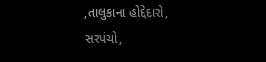,તાલુકાના હોદ્દેદારો, સરપંચો,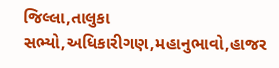જિલ્લા,તાલુકા સભ્યો,અધિકારીગણ,મહાનુભાવો,હાજર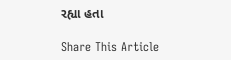રહ્યા હતા

Share This Article